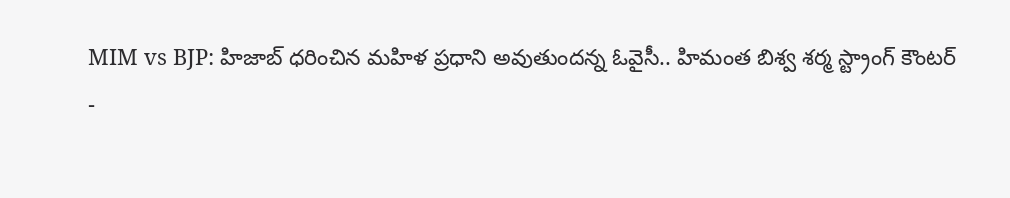MIM vs BJP: హిజాబ్ ధరించిన మహిళ ప్రధాని అవుతుందన్న ఓవైసీ.. హిమంత బిశ్వ శర్మ స్ట్రాంగ్ కౌంటర్
-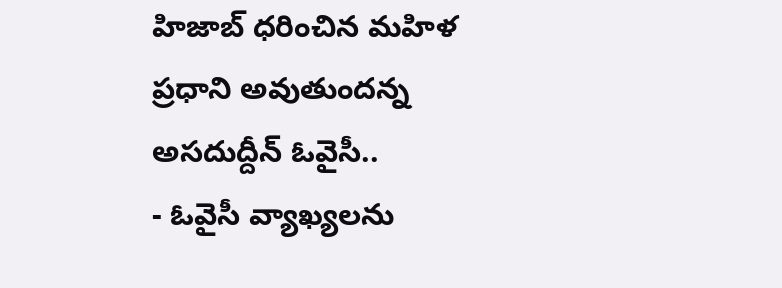హిజాబ్ ధరించిన మహిళ ప్రధాని అవుతుందన్న అసదుద్దీన్ ఓవైసీ..
- ఓవైసీ వ్యాఖ్యలను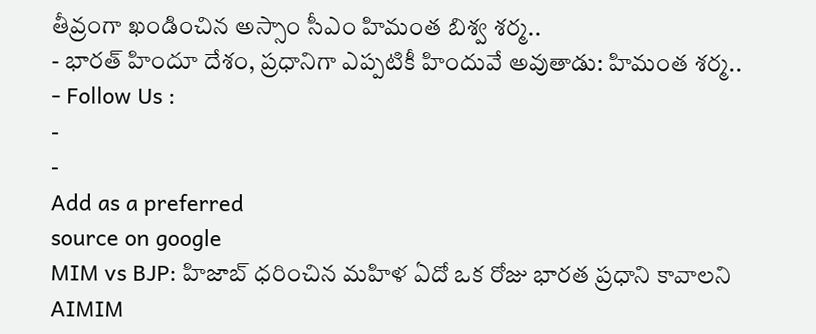తీవ్రంగా ఖండించిన అస్సాం సీఎం హిమంత బిశ్వ శర్మ..
- భారత్ హిందూ దేశం, ప్రధానిగా ఎప్పటికీ హిందువే అవుతాడు: హిమంత శర్మ..
- Follow Us :
-
-
Add as a preferred
source on google
MIM vs BJP: హిజాబ్ ధరించిన మహిళ ఏదో ఒక రోజు భారత ప్రధాని కావాలని AIMIM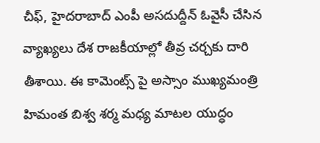చీఫ్, హైదరాబాద్ ఎంపీ అసదుద్దీన్ ఓవైసీ చేసిన వ్యాఖ్యలు దేశ రాజకీయాల్లో తీవ్ర చర్చకు దారి తీశాయి. ఈ కామెంట్స్ పై అస్సాం ముఖ్యమంత్రి హిమంత బిశ్వ శర్మ మధ్య మాటల యుద్ధం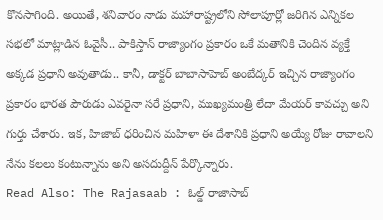కొనసాగింది. అయితే, శనివారం నాడు మహారాష్ట్రలోని సోలాపూర్లో జరిగిన ఎన్నికల సభలో మాట్లాడిన ఓవైసీ.. పాకిస్తాన్ రాజ్యాంగం ప్రకారం ఒకే మతానికి చెందిన వ్యక్తే అక్కడ ప్రధాని అవుతాడు.. కానీ, డాక్టర్ బాబాసాహెబ్ అంబేద్కర్ ఇచ్చిన రాజ్యాంగం ప్రకారం భారత పౌరుడు ఎవరైనా సరే ప్రధాని, ముఖ్యమంత్రి లేదా మేయర్ కావచ్చు అని గుర్తు చేశారు. ఇక, హిజాబ్ ధరించిన మహిళా ఈ దేశానికి ప్రధాని అయ్యే రోజు రావాలని నేను కలలు కంటున్నాను అని అసదుద్దీన్ పేర్కొన్నారు.
Read Also: The Rajasaab : ఓల్డ్ రాజాసాబ్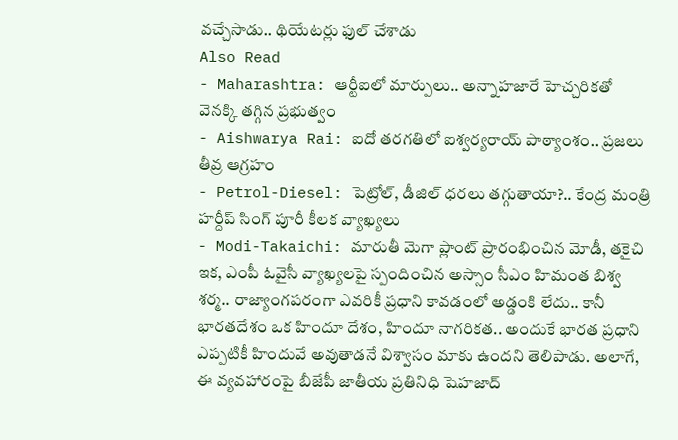వచ్చేసాడు.. థియేటర్లు ఫుల్ చేశాడు
Also Read
- Maharashtra: ఆర్టీఐలో మార్పులు.. అన్నాహజారే హెచ్చరికతో వెనక్కి తగ్గిన ప్రభుత్వం
- Aishwarya Rai: ఐదో తరగతిలో ఐశ్వర్యరాయ్ పాఠ్యాంశం.. ప్రజలు తీవ్ర ఆగ్రహం
- Petrol-Diesel: పెట్రోల్, డీజిల్ ధరలు తగ్గుతాయా?.. కేంద్ర మంత్రి హర్దీప్ సింగ్ పూరీ కీలక వ్యాఖ్యలు
- Modi-Takaichi: మారుతీ మెగా ప్లాంట్ ప్రారంభించిన మోడీ, తకైచి
ఇక, ఎంపీ ఓవైసీ వ్యాఖ్యలపై స్పందించిన అస్సాం సీఎం హిమంత బిశ్వ శర్మ.. రాజ్యాంగపరంగా ఎవరికీ ప్రధాని కావడంలో అడ్డంకి లేదు.. కానీ భారతదేశం ఒక హిందూ దేశం, హిందూ నాగరికత.. అందుకే భారత ప్రధాని ఎప్పటికీ హిందువే అవుతాడనే విశ్వాసం మాకు ఉందని తెలిపాడు. అలాగే, ఈ వ్యవహారంపై బీజేపీ జాతీయ ప్రతినిధి షెహజాద్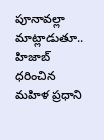పూనావల్లా మాట్లాడుతూ.. హిజాబ్ ధరించిన మహిళ ప్రధాని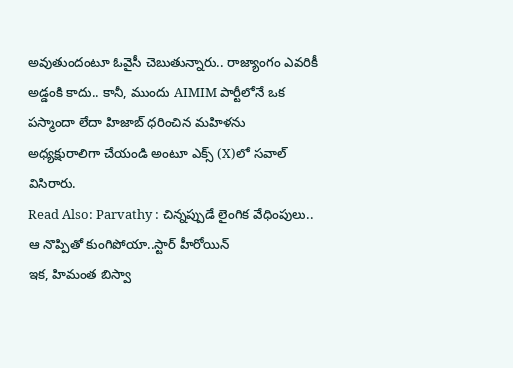అవుతుందంటూ ఓవైసీ చెబుతున్నారు.. రాజ్యాంగం ఎవరికీ అడ్డంకి కాదు.. కానీ, ముందు AIMIM పార్టీలోనే ఒక పస్మాందా లేదా హిజాబ్ ధరించిన మహిళను అధ్యక్షురాలిగా చేయండి అంటూ ఎక్స్ (X)లో సవాల్ విసిరారు.
Read Also: Parvathy : చిన్నప్పుడే లైంగిక వేధింపులు.. ఆ నొప్పితో కుంగిపోయా..స్టార్ హీరోయిన్
ఇక, హిమంత బిస్వా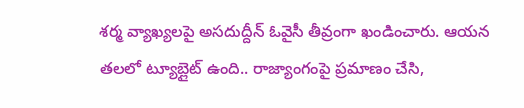శర్మ వ్యాఖ్యలపై అసదుద్దీన్ ఓవైసీ తీవ్రంగా ఖండించారు. ఆయన తలలో ట్యూబ్లైట్ ఉంది.. రాజ్యాంగంపై ప్రమాణం చేసి,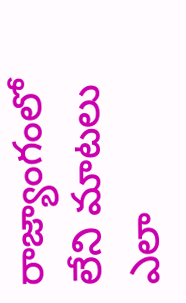రాజ్యాంగంలో లేని మాటలు ఎలా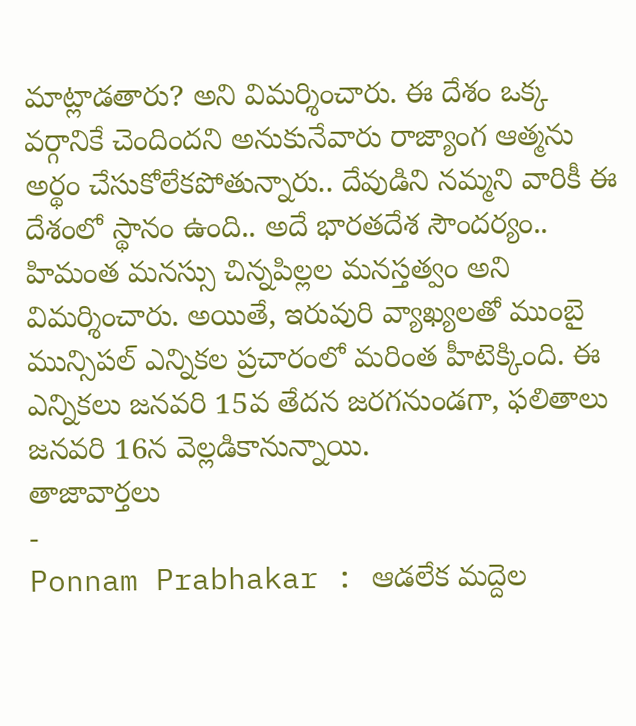మాట్లాడతారు? అని విమర్శించారు. ఈ దేశం ఒక్క వర్గానికే చెందిందని అనుకునేవారు రాజ్యాంగ ఆత్మను అర్థం చేసుకోలేకపోతున్నారు.. దేవుడిని నమ్మని వారికీ ఈ దేశంలో స్థానం ఉంది.. అదే భారతదేశ సౌందర్యం.. హిమంత మనస్సు చిన్నపిల్లల మనస్తత్వం అని విమర్శించారు. అయితే, ఇరువురి వ్యాఖ్యలతో ముంబై మున్సిపల్ ఎన్నికల ప్రచారంలో మరింత హీటెక్కింది. ఈ ఎన్నికలు జనవరి 15వ తేదన జరగనుండగా, ఫలితాలు జనవరి 16న వెల్లడికానున్నాయి.
తాజావార్తలు
-
Ponnam Prabhakar : ఆడలేక మద్దెల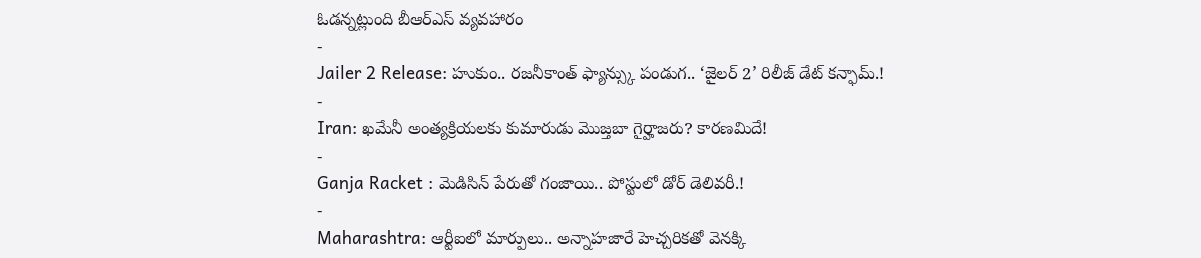ఓడన్నట్లుంది బీఆర్ఎస్ వ్యవహారం
-
Jailer 2 Release: హుకుం.. రజనీకాంత్ ఫ్యాన్స్కు పండుగ.. ‘జైలర్ 2’ రిలీజ్ డేట్ కన్ఫామ్.!
-
Iran: ఖమేనీ అంత్యక్రియలకు కుమారుడు మొజ్తబా గైర్హాజరు? కారణమిదే!
-
Ganja Racket : మెడిసిన్ పేరుతో గంజాయి.. పోస్టులో డోర్ డెలివరీ.!
-
Maharashtra: ఆర్టీఐలో మార్పులు.. అన్నాహజారే హెచ్చరికతో వెనక్కి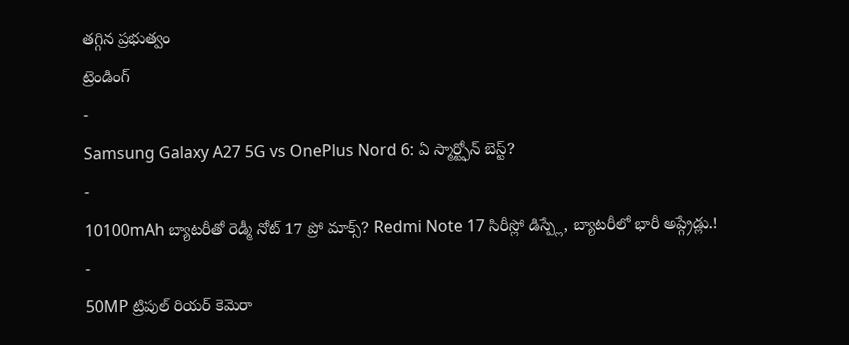తగ్గిన ప్రభుత్వం
ట్రెండింగ్
-
Samsung Galaxy A27 5G vs OnePlus Nord 6: ఏ స్మార్ట్ఫోన్ బెస్ట్?
-
10100mAh బ్యాటరీతో రెడ్మీ నోట్ 17 ప్రో మాక్స్? Redmi Note 17 సిరీస్లో డిస్ప్లే, బ్యాటరీలో భారీ అప్గ్రేడ్లు.!
-
50MP ట్రిపుల్ రియర్ కెమెరా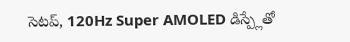సెటప్, 120Hz Super AMOLED డిస్ప్లేతో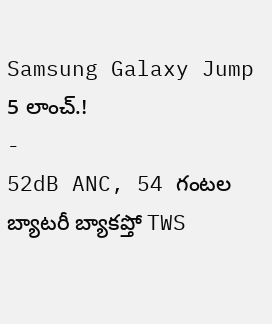Samsung Galaxy Jump 5 లాంచ్.!
-
52dB ANC, 54 గంటల బ్యాటరీ బ్యాకప్తో TWS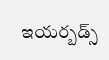ఇయర్బడ్స్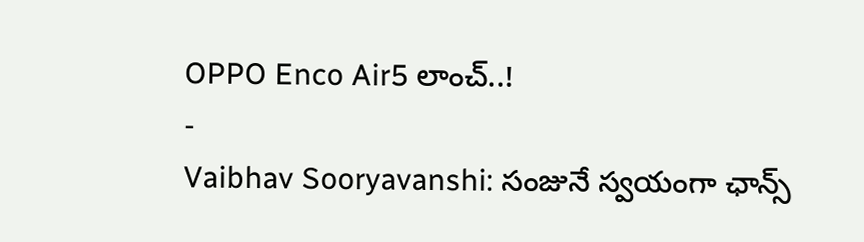OPPO Enco Air5 లాంచ్..!
-
Vaibhav Sooryavanshi: సంజునే స్వయంగా ఛాన్స్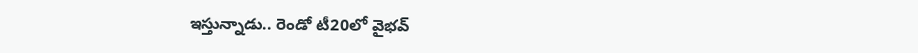ఇస్తున్నాడు.. రెండో టీ20లో వైభవ్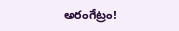అరంగేట్రం!